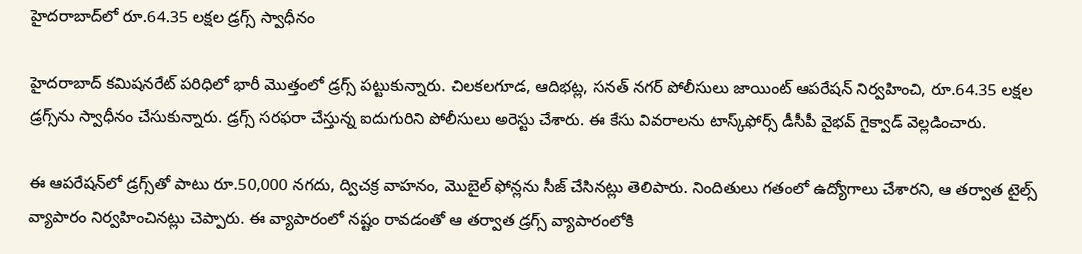హైదరాబాద్‌లో రూ.64.35 లక్షల డ్రగ్స్ స్వాధీనం

హైదరాబాద్‌ కమిషనరేట్ పరిధిలో భారీ మొత్తంలో డ్రగ్స్ పట్టుకున్నారు. చిలకలగూడ, ఆదిభట్ల, సనత్ నగర్ పోలీసులు జాయింట్ ఆపరేషన్ నిర్వహించి, రూ.64.35 లక్షల డ్రగ్స్‌ను స్వాధీనం చేసుకున్నారు. డ్రగ్స్ సరఫరా చేస్తున్న ఐదుగురిని పోలీసులు అరెస్టు చేశారు. ఈ కేసు వివరాలను టాస్క్‌ఫోర్స్ డీసీపీ వైభవ్ గైక్వాడ్ వెల్లడించారు.

ఈ ఆపరేషన్‌లో డ్రగ్స్‌తో పాటు రూ.50,000 నగదు, ద్విచక్ర వాహనం, మొబైల్ ఫోన్లను సీజ్ చేసినట్లు తెలిపారు. నిందితులు గతంలో ఉద్యోగాలు చేశారని, ఆ తర్వాత టైల్స్ వ్యాపారం నిర్వహించినట్లు చెప్పారు. ఈ వ్యాపారంలో నష్టం రావడంతో ఆ తర్వాత డ్రగ్స్ వ్యాపారంలోకి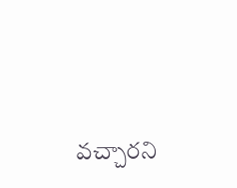వచ్చారని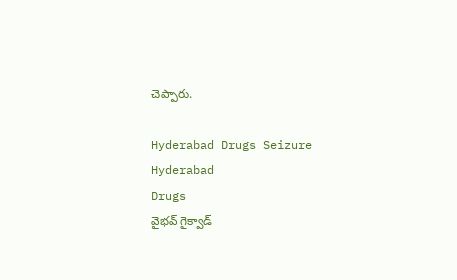చెప్పారు.

Hyderabad Drugs Seizure
Hyderabad
Drugs
వైభవ్ గైక్వాడ్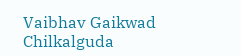Vaibhav Gaikwad
Chilkalguda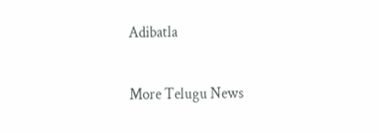Adibatla

More Telugu News